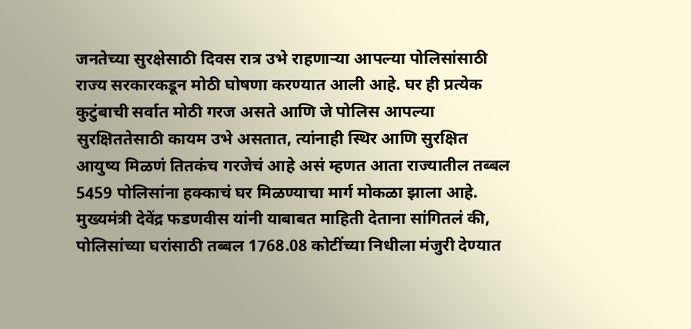जनतेच्या सुरक्षेसाठी दिवस रात्र उभे राहणाऱ्या आपल्या पोलिसांसाठी राज्य सरकारकडून मोठी घोषणा करण्यात आली आहे. घर ही प्रत्येक कुटुंबाची सर्वात मोठी गरज असते आणि जे पोलिस आपल्या सुरक्षिततेसाठी कायम उभे असतात, त्यांनाही स्थिर आणि सुरक्षित आयुष्य मिळणं तितकंच गरजेचं आहे असं म्हणत आता राज्यातील तब्बल 5459 पोलिसांना हक्काचं घर मिळण्याचा मार्ग मोकळा झाला आहे. मुख्यमंत्री देवेंद्र फडणवीस यांनी याबाबत माहिती देताना सांगितलं की, पोलिसांच्या घरांसाठी तब्बल 1768.08 कोटींच्या निधीला मंजुरी देण्यात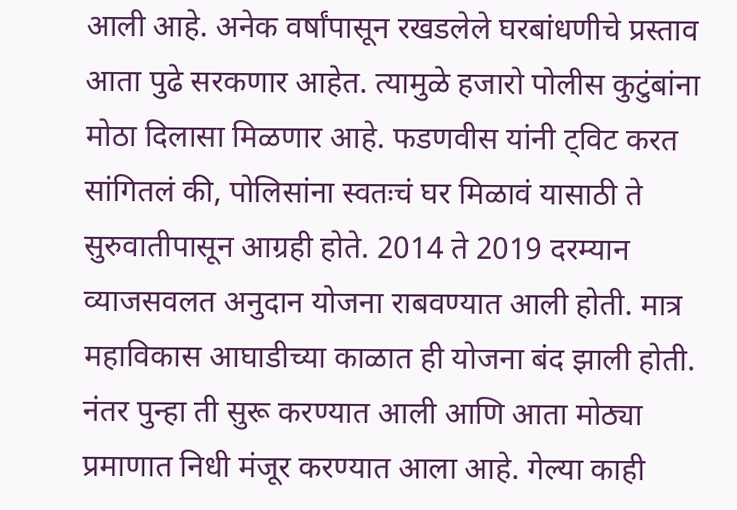आली आहे. अनेक वर्षांपासून रखडलेले घरबांधणीचे प्रस्ताव आता पुढे सरकणार आहेत. त्यामुळे हजारो पोलीस कुटुंबांना मोठा दिलासा मिळणार आहे. फडणवीस यांनी ट्विट करत सांगितलं की, पोलिसांना स्वतःचं घर मिळावं यासाठी ते सुरुवातीपासून आग्रही होते. 2014 ते 2019 दरम्यान व्याजसवलत अनुदान योजना राबवण्यात आली होती. मात्र महाविकास आघाडीच्या काळात ही योजना बंद झाली होती. नंतर पुन्हा ती सुरू करण्यात आली आणि आता मोठ्या प्रमाणात निधी मंजूर करण्यात आला आहे. गेल्या काही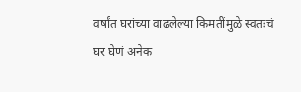वर्षांत घरांच्या वाढलेल्या किमतींमुळे स्वतःचं घर घेणं अनेक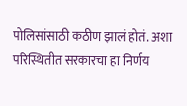पोलिसांसाठी कठीण झालं होतं. अशा परिस्थितीत सरकारचा हा निर्णय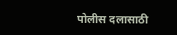पोलीस दलासाठी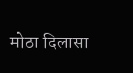मोठा दिलासा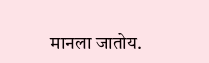मानला जातोय.